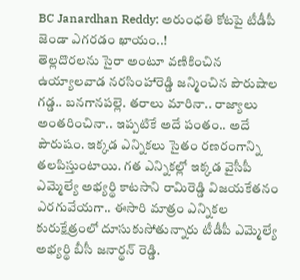BC Janardhan Reddy: అరుంధతి కోటపై టీడీపీ జెండా ఎగరడం ఖాయం..!
తెల్లదొరలను సైరా అంటూ వణికించిన ఉయ్యాలవాడ నరసింహారెడ్డి జన్మించిన పౌరుషాల గడ్డ.. బనగానపల్లె. తరాలు మారినా.. రాజ్యాలు అంతరించినా.. ఇప్పటికే అదే పంతం.. అదే పౌరుషం. ఇక్కడ ఎన్నికలు సైతం రణరంగాన్ని తలపిస్తుంటాయి. గత ఎన్నికల్లో ఇక్కడ వైసీపీ ఎమ్మెల్యే అభ్యర్థి కాటసాని రామిరెడ్డి విజయకేతనం ఎరగువేయగా.. ఈసారి మాత్రం ఎన్నికల కురుక్షేత్రంలో దూసుకుసోతున్నారు టీడీపీ ఎమ్మెల్యే అభ్యర్థి బీసీ జనార్థన్ రెడ్డి.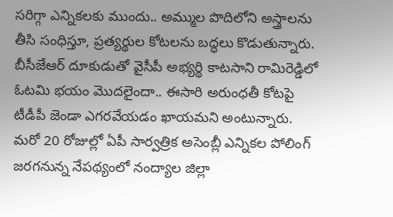సరిగ్గా ఎన్నికలకు ముందు.. అమ్ముల పొదిలోని అస్త్రాలను తీసి సంధిస్తూ, ప్రత్యర్థుల కోటలను బద్ధలు కొడుతున్నారు. బీసీజేఆర్ దూకుడుతో వైసీపీ అభ్యర్థి కాటసాని రామిరెడ్డిలో ఓటమి భయం మొదలైందా.. ఈసారి అరుంధతీ కోటపై టీడీపీ జెండా ఎగరవేయడం ఖాయమని అంటున్నారు. మరో 20 రోజుల్లో ఏపీ సార్వత్రిక అసెంబ్లీ ఎన్నికల పోలింగ్ జరగనున్న నేపథ్యంలో నంద్యాల జిల్లా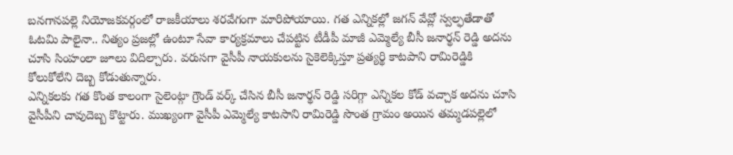బనగానపల్లె నియోజకవర్గంలో రాజకీయాలు శరవేగంగా మారిపోయాయి. గత ఎన్నికల్లో జగన్ వేవ్లో స్వల్ఫతేడాతో ఓటమి పాలైనా.. నిత్యం ప్రజల్లో ఉంటూ సేవా కార్యక్రమాలు చేపట్టిన టీడీపీ మాజీ ఎమ్మెల్యే బీసీ జనార్థన్ రెడ్డి అదను చూసి సింహంలా జూలు విదిల్చారు. వరుసగా వైసీపీ నాయకులను సైకెలెక్కిస్తూ ప్రత్యర్థి కాటపాని రామిరెడ్డికి కోలుకోలేని దెబ్బ కోడుతున్నారు.
ఎన్నికలకు గత కొంత కాలంగా సైలెంట్గా గ్రౌండ్ వర్క్ చేసిన బీసీ జనార్థన్ రెడ్డి సరిగ్గా ఎన్నికల కోడ్ వచ్చాక అదను చూసి వైసీపీని చావుదెబ్బ కొట్టారు. ముఖ్యంగా వైసీపీ ఎమ్మెల్యే కాటసాని రామిరెడ్డి సొంత గ్రామం అయిన తమ్మడపల్లెలో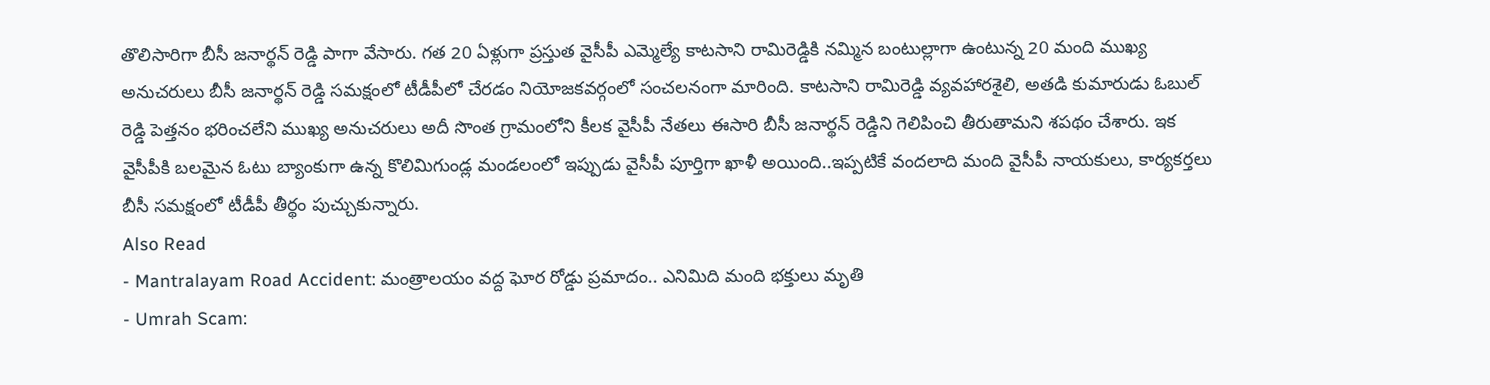తొలిసారిగా బీసీ జనార్థన్ రెడ్డి పాగా వేసారు. గత 20 ఏళ్లుగా ప్రస్తుత వైసీపీ ఎమ్మెల్యే కాటసాని రామిరెడ్డికి నమ్మిన బంటుల్లాగా ఉంటున్న 20 మంది ముఖ్య అనుచరులు బీసీ జనార్థన్ రెడ్డి సమక్షంలో టీడీపీలో చేరడం నియోజకవర్గంలో సంచలనంగా మారింది. కాటసాని రామిరెడ్డి వ్యవహారశైలి, అతడి కుమారుడు ఓబుల్ రెడ్డి పెత్తనం భరించలేని ముఖ్య అనుచరులు అదీ సొంత గ్రామంలోని కీలక వైసీపీ నేతలు ఈసారి బీసీ జనార్థన్ రెడ్డిని గెలిపించి తీరుతామని శపథం చేశారు. ఇక వైసీపీకి బలమైన ఓటు బ్యాంకుగా ఉన్న కొలిమిగుండ్ల మండలంలో ఇప్పుడు వైసీపీ పూర్తిగా ఖాళీ అయింది..ఇప్పటికే వందలాది మంది వైసీపీ నాయకులు, కార్యకర్తలు బీసీ సమక్షంలో టీడీపీ తీర్థం పుచ్చుకున్నారు.
Also Read
- Mantralayam Road Accident: మంత్రాలయం వద్ద ఘోర రోడ్డు ప్రమాదం.. ఎనిమిది మంది భక్తులు మృతి
- Umrah Scam: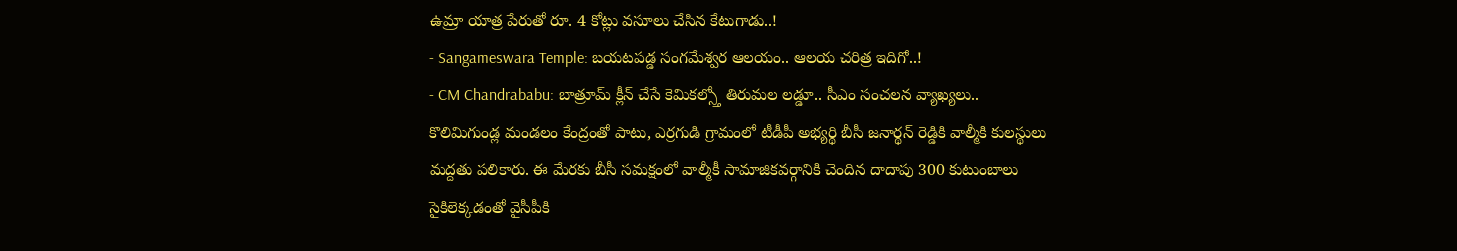ఉమ్రా యాత్ర పేరుతో రూ. 4 కోట్లు వసూలు చేసిన కేటుగాడు..!
- Sangameswara Temple: బయటపడ్డ సంగమేశ్వర ఆలయం.. ఆలయ చరిత్ర ఇదిగో..!
- CM Chandrababu: బాత్రూమ్ క్లీన్ చేసే కెమికల్స్తో తిరుమల లడ్డూ.. సీఎం సంచలన వ్యాఖ్యలు..
కొలిమిగుండ్ల మండలం కేంద్రంతో పాటు, ఎర్రగుడి గ్రామంలో టీడీపీ అభ్యర్థి బీసీ జనార్థన్ రెడ్డికి వాల్మీకి కులస్థులు మద్దతు పలికారు. ఈ మేరకు బీసీ సమక్షంలో వాల్మీకీ సామాజికవర్గానికి చెందిన దాదాపు 300 కుటుంబాలు సైకిలెక్కడంతో వైసీపీకి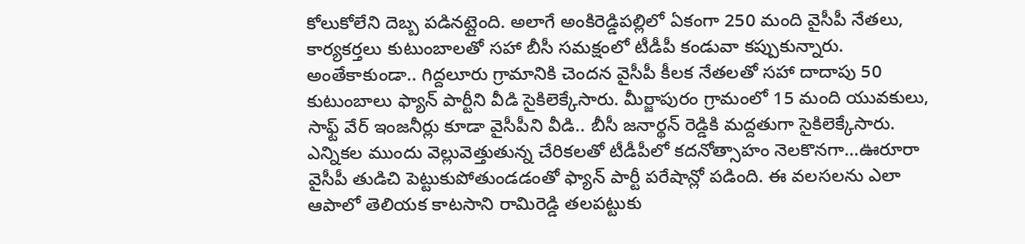కోలుకోలేని దెబ్బ పడినట్లైంది. అలాగే అంకిరెడ్డిపల్లిలో ఏకంగా 250 మంది వైసీపీ నేతలు, కార్యకర్తలు కుటుంబాలతో సహా బీసీ సమక్షంలో టీడీపీ కండువా కప్పుకున్నారు. అంతేకాకుండా.. గిద్దలూరు గ్రామానికి చెందన వైసీపీ కీలక నేతలతో సహా దాదాపు 50 కుటుంబాలు ఫ్యాన్ పార్టీని వీడి సైకిలెక్కేసారు. మీర్జాపురం గ్రామంలో 15 మంది యువకులు, సాఫ్ట్ వేర్ ఇంజనీర్లు కూడా వైసీపీని వీడి.. బీసీ జనార్థన్ రెడ్డికి మద్దతుగా సైకిలెక్కేసారు. ఎన్నికల ముందు వెల్లువెత్తుతున్న చేరికలతో టీడీపీలో కదనోత్సాహం నెలకొనగా…ఊరూరా వైసీపీ తుడిచి పెట్టుకుపోతుండడంతో ఫ్యాన్ పార్టీ పరేషాన్లో పడింది. ఈ వలసలను ఎలా ఆపాలో తెలియక కాటసాని రామిరెడ్డి తలపట్టుకు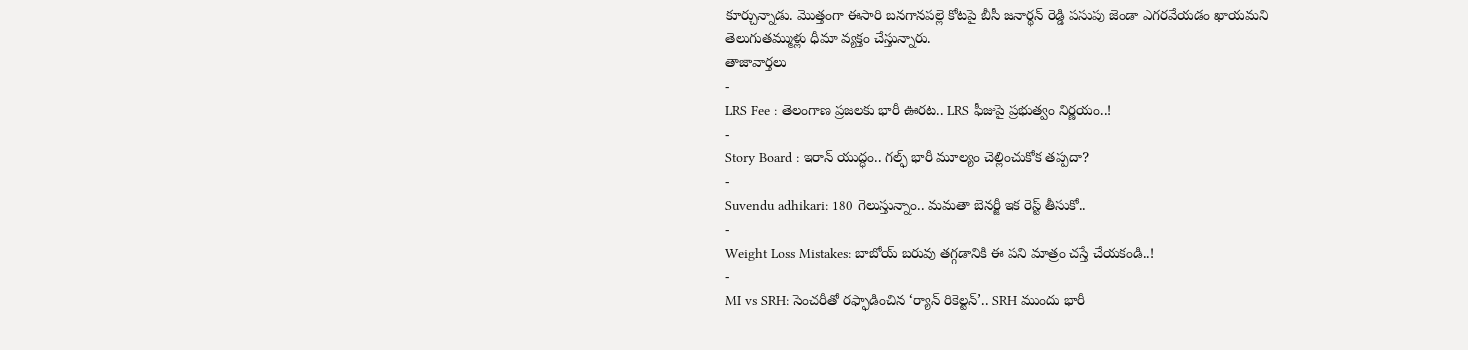కూర్చున్నాడు. మొత్తంగా ఈసారి బనగానపల్లె కోటపై బీసీ జనార్థన్ రెడ్డి పసుపు జెండా ఎగరవేయడం ఖాయమని తెలుగుతమ్ముళ్లు ధీమా వ్యక్తం చేస్తున్నారు.
తాజావార్తలు
-
LRS Fee : తెలంగాణ ప్రజలకు భారీ ఊరట.. LRS ఫీజుపై ప్రభుత్వం నిర్ణయం..!
-
Story Board : ఇరాన్ యుద్ధం.. గల్ఫ్ భారీ మూల్యం చెల్లించుకోక తప్పదా?
-
Suvendu adhikari: 180 గెలుస్తున్నాం.. మమతా బెనర్జీ ఇక రెస్ట్ తీసుకో..
-
Weight Loss Mistakes: బాబోయ్ బరువు తగ్గడానికి ఈ పని మాత్రం చస్తే చేయకండి..!
-
MI vs SRH: సెంచరీతో రఫ్ఫాడించిన ‘ర్యాన్ రికెల్టన్’.. SRH ముందు భారీ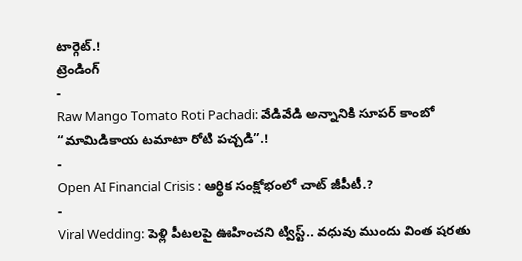టార్గెట్.!
ట్రెండింగ్
-
Raw Mango Tomato Roti Pachadi: వేడివేడి అన్నానికి సూపర్ కాంబో “మామిడికాయ టమాటా రోటి పచ్చడి”.!
-
Open AI Financial Crisis : ఆర్థిక సంక్షోభంలో చాట్ జీపీటీ.?
-
Viral Wedding: పెళ్లి పీటలపై ఊహించని ట్విస్ట్.. వధువు ముందు వింత షరతు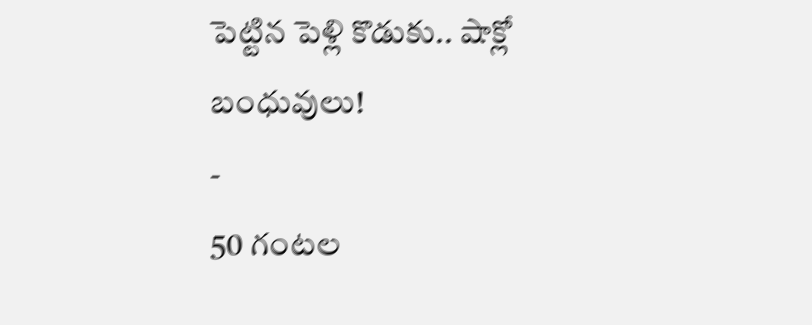పెట్టిన పెళ్లి కొడుకు.. షాక్లో బంధువులు!
-
50 గంటల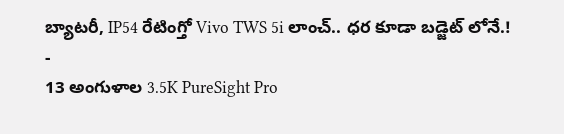బ్యాటరీ, IP54 రేటింగ్తో Vivo TWS 5i లాంచ్.. ధర కూడా బడ్జెట్ లోనే.!
-
13 అంగుళాల 3.5K PureSight Pro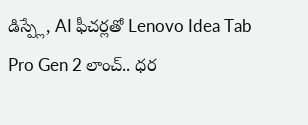డిస్ప్లే, AI ఫీచర్లతో Lenovo Idea Tab Pro Gen 2 లాంచ్.. ధర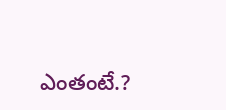ఎంతంటే.?